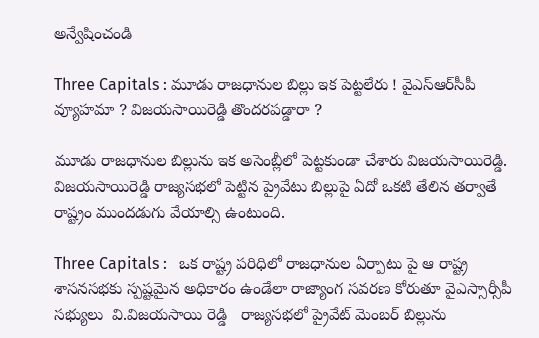అన్వేషించండి

Three Capitals : మూడు రాజధానుల బిల్లు ఇక పెట్టలేరు ! వైఎస్ఆర్‌సీపీ వ్యూహమా ? విజయసాయిరెడ్డి తొందరపడ్డారా ?

మూడు రాజధానుల బిల్లును ఇక అసెంబ్లీలో పెట్టకుండా చేశారు విజయసాయిరెడ్డి. విజయసాయిరెడ్డి రాజ్యసభలో పెట్టిన ప్రైవేటు బిల్లుపై ఏదో ఒకటి తేలిన తర్వాతే రాష్ట్రం ముందడుగు వేయాల్సి ఉంటుంది.

Three Capitals :   ఒక రాష్ట్ర పరిధిలో రాజధానుల ఏర్పాటు పై ఆ రాష్ట్ర శాసనసభకు స్ప‌ష్టమైన అధికారం ఉండేలా రాజ్యాంగ సవరణ కోరుతూ వైఎస్సార్సీపీ సభ్యులు  వి.విజయసాయి రెడ్డి   రాజ్యసభలో ప్రైవేట్‌ మెంబర్‌ బిల్లును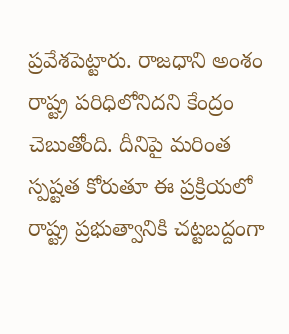ప్రవేశపెట్టారు. రాజధాని అంశం రాష్ట్ర పరిధిలోనిదని కేంద్రం చెబుతోంది. దీనిపై మరింత స్పష్టత కోరుతూ ఈ ప్రక్రియలో రాష్ట్ర ప్రభుత్వానికి చట్టబద్దంగా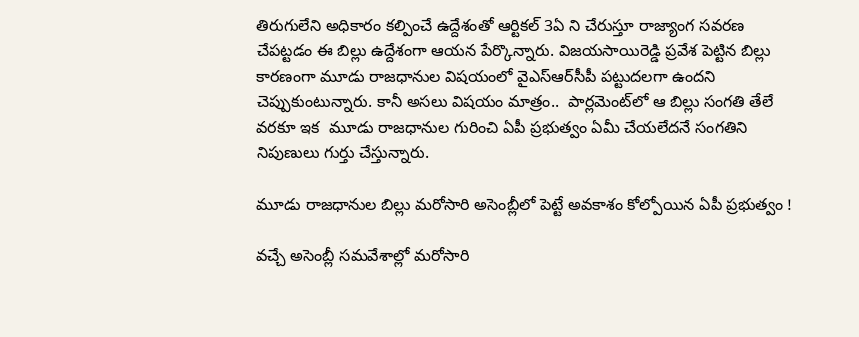తిరుగులేని అధికారం కల్పించే ఉద్దేశంతో ఆర్టికల్‌ 3ఏ ని చేరుస్తూ రాజ్యాంగ సవరణ చేపట్టడం ఈ బిల్లు ఉద్దేశంగా ఆయన పేర్కొన్నారు. విజయసాయిరెడ్డి ప్రవేశ పెట్టిన బిల్లు కారణంగా మూడు రాజధానుల విషయంలో వైఎస్ఆర్‌సీపీ పట్టుదలగా ఉందని చెప్పుకుంటున్నారు. కానీ అసలు విషయం మాత్రం..  పార్లమెంట్‌లో ఆ బిల్లు సంగతి తేలే వరకూ ఇక  మూడు రాజధానుల గురించి ఏపీ ప్రభుత్వం ఏమీ చేయలేదనే సంగతిని నిపుణులు గుర్తు చేస్తున్నారు.

మూడు రాజధానుల బిల్లు మరోసారి అసెంబ్లీలో పెట్టే అవకాశం కోల్పోయిన ఏపీ ప్రభుత్వం !

వచ్చే అసెంబ్లీ సమవేశాల్లో మరోసారి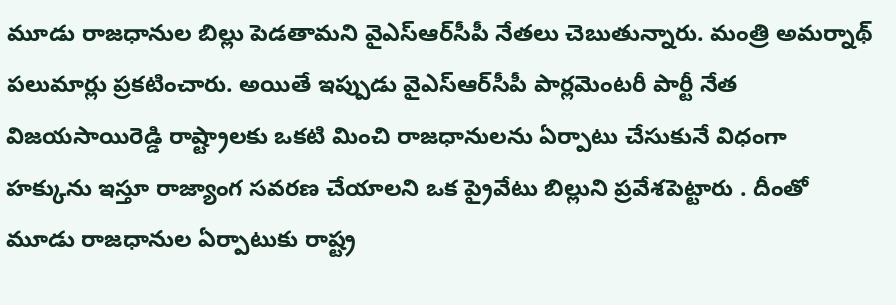మూడు రాజధానుల బిల్లు పెడతామని వైఎస్ఆర్‌సీపీ నేతలు చెబుతున్నారు. మంత్రి అమర్నాథ్ పలుమార్లు ప్రకటించారు. అయితే ఇప్పుడు వైఎస్ఆర్‌సీపీ పార్లమెంటరీ పార్టీ నేత విజయసాయిరెడ్డి రాష్ట్రాలకు ఒకటి మించి రాజధానులను ఏర్పాటు చేసుకునే విధంగా హక్కును ఇస్తూ రాజ్యాంగ సవరణ చేయాలని ఒక ప్రైవేటు బిల్లుని ప్రవేశపెట్టారు . దీంతో  మూడు రాజధానుల ఏర్పాటుకు రాష్ట్ర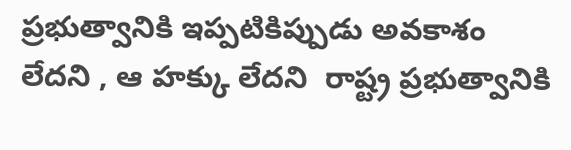ప్రభుత్వానికి ఇప్పటికిప్పుడు అవకాశం లేదని , ఆ హక్కు లేదని  రాష్ట్ర ప్రభుత్వానికి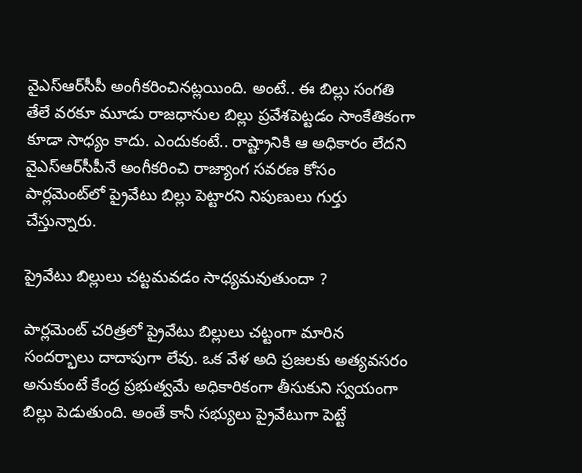వైఎస్ఆర్‌సీపీ అంగీకరించినట్లయింది. అంటే.. ఈ బిల్లు సంగతి తేలే వరకూ మూడు రాజధానుల బిల్లు ప్రవేశపెట్టడం సాంకేతికంగా కూడా సాధ్యం కాదు. ఎందుకంటే.. రాష్ట్రానికి ఆ అధికారం లేదని వైఎస్ఆర్‌సీపీనే అంగీకరించి రాజ్యాంగ సవరణ కోసం పార్లమెంట్‌లో ప్రైవేటు బిల్లు పెట్టారని నిపుణులు గుర్తు చేస్తున్నారు.

ప్రైవేటు బిల్లులు చట్టమవడం సాధ్యమవుతుందా ?

పార్లమెంట్ చరిత్రలో ప్రైవేటు బిల్లులు చట్టంగా మారిన సందర్భాలు దాదాపుగా లేవు. ఒక వేళ అది ప్రజలకు అత్యవసరం అనుకుంటే కేంద్ర ప్రభుత్వమే అధికారికంగా తీసుకుని స్వయంగా బిల్లు పెడుతుంది. అంతే కానీ సభ్యులు ప్రైవేటుగా పెట్టే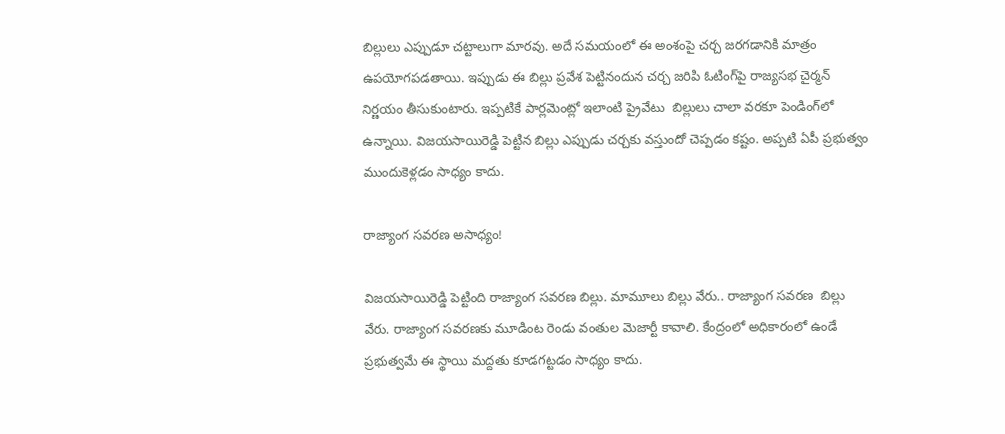బిల్లులు ఎప్పుడూ చట్టాలుగా మారవు. అదే సమయంలో ఈ అంశంపై చర్చ జరగడానికి మాత్రం ఉపయోగపడతాయి. ఇప్పుడు ఈ బిల్లు ప్రవేశ పెట్టినందున చర్చ జరిపి ఓటింగ్‌పై రాజ్యసభ చైర్మన్ నిర్ణయం తీసుకుంటారు. ఇప్పటికే పార్లమెంట్లో ఇలాంటి ప్రైవేటు  బిల్లులు చాలా వరకూ పెండింగ్‌లో ఉన్నాయి. విజయసాయిరెడ్డి పెట్టిన బిల్లు ఎప్పుడు చర్చకు వస్తుందో చెప్పడం కష్టం. అప్పటి ఏపీ ప్రభుత్వం ముందుకెళ్లడం సాధ్యం కాదు.

రాజ్యాంగ సవరణ అసాధ్యం!

విజయసాయిరెడ్డి పెట్టింది రాజ్యాంగ సవరణ బిల్లు. మామూలు బిల్లు వేరు.. రాజ్యాంగ సవరణ  బిల్లు వేరు. రాజ్యాంగ సవరణకు మూడింట రెండు వంతుల మెజార్టీ కావాలి. కేంద్రంలో అధికారంలో ఉండే ప్రభుత్వమే ఈ స్థాయి మద్దతు కూడగట్టడం సాధ్యం కాదు.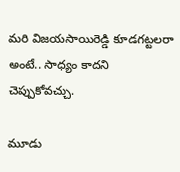మరి విజయసాయిరెడ్డి కూడగట్టలరా అంటే.. సాధ్యం కాదని చెప్పుకోవచ్చు.

మూడు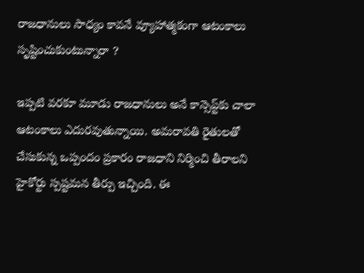రాజధానులు సాధ్యం కావనే వ్యూహాత్మకంగా ఆటంకాలు సృష్టించుకుంటున్నారా ?

ఇప్పటి వరకూ మూడు రాజధానులు అనే కాన్సెప్ట్‌కు చాలా ఆటంకాలు ఎదురవుతున్నాయి. అమరావతి రైతులతో చేసుకున్న ఒప్పందం ప్రకారం రాజధాని నిర్మించి తీరాలని హైకోర్టు స్పష్టమన తీర్పు ఇచ్చింది. ఈ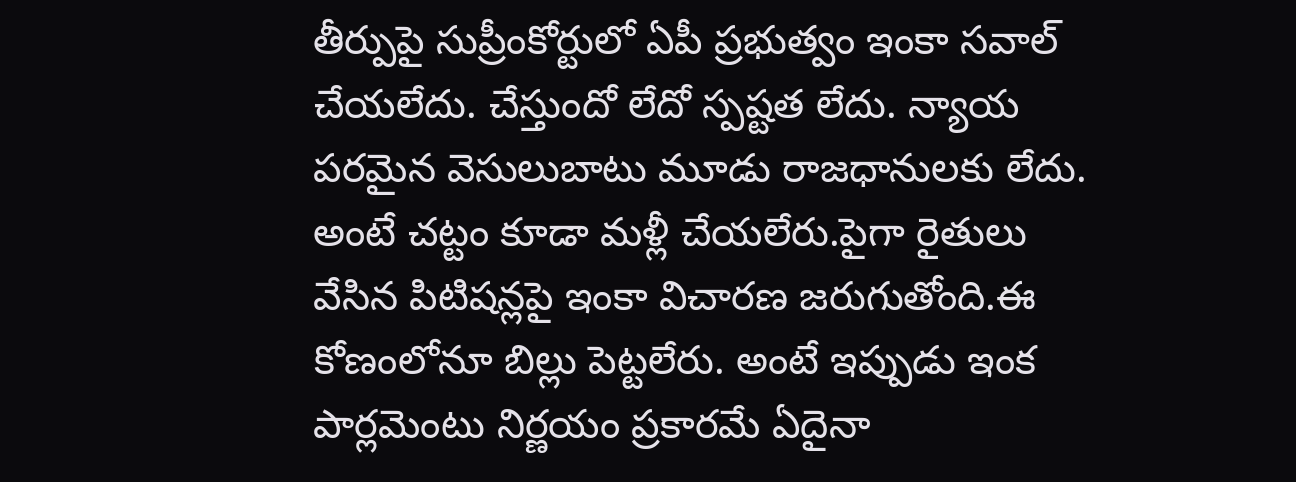తీర్పుపై సుప్రీంకోర్టులో ఏపీ ప్రభుత్వం ఇంకా సవాల్ చేయలేదు. చేస్తుందో లేదో స్పష్టత లేదు. న్యాయ పరమైన వెసులుబాటు మూడు రాజధానులకు లేదు. అంటే చట్టం కూడా మళ్లీ చేయలేరు.పైగా రైతులు వేసిన పిటిషన్లపై ఇంకా విచారణ జరుగుతోంది.ఈ కోణంలోనూ బిల్లు పెట్టలేరు. అంటే ఇప్పుడు ఇంక పార్లమెంటు నిర్ణయం ప్రకారమే ఏదైనా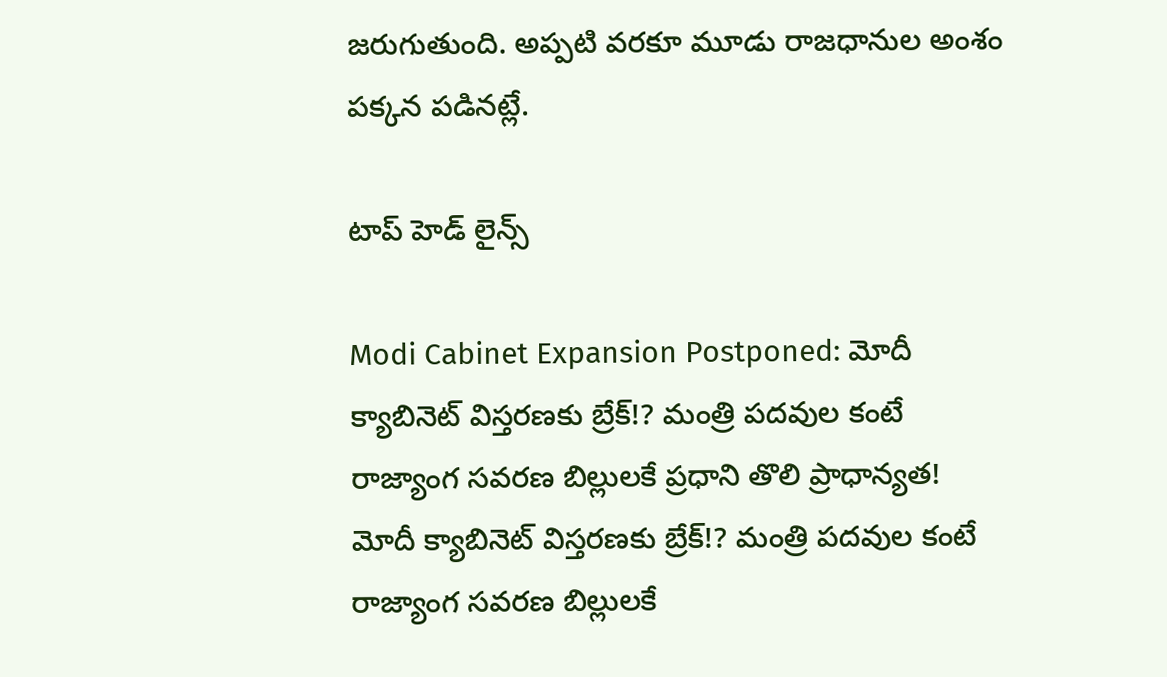జరుగుతుంది. అప్పటి వరకూ మూడు రాజధానుల అంశం పక్కన పడినట్లే.

టాప్ హెడ్ లైన్స్

Modi Cabinet Expansion Postponed: మోదీ క్యాబినెట్ విస్తరణకు బ్రేక్!? మంత్రి పదవుల కంటే రాజ్యాంగ సవరణ బిల్లులకే ప్రధాని తొలి ప్రాధాన్యత!
మోదీ క్యాబినెట్ విస్తరణకు బ్రేక్!? మంత్రి పదవుల కంటే రాజ్యాంగ సవరణ బిల్లులకే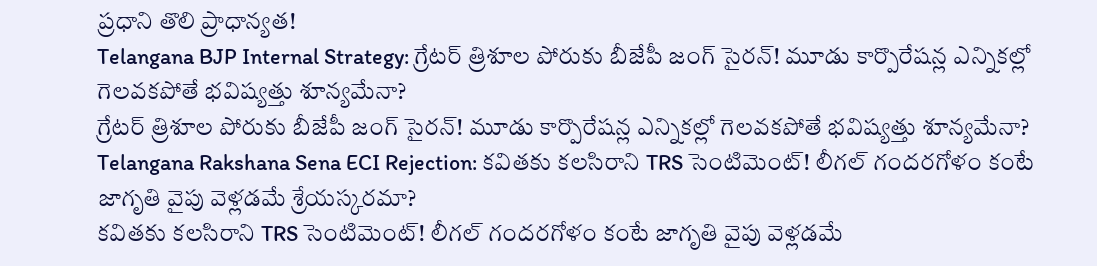ప్రధాని తొలి ప్రాధాన్యత!
Telangana BJP Internal Strategy: గ్రేటర్ త్రిశూల పోరుకు బీజేపీ జంగ్ సైరన్! మూడు కార్పొరేషన్ల ఎన్నికల్లో గెలవకపోతే భవిష్యత్తు శూన్యమేనా?
గ్రేటర్ త్రిశూల పోరుకు బీజేపీ జంగ్ సైరన్! మూడు కార్పొరేషన్ల ఎన్నికల్లో గెలవకపోతే భవిష్యత్తు శూన్యమేనా?
Telangana Rakshana Sena ECI Rejection: కవితకు కలసిరాని TRS సెంటిమెంట్! లీగల్ గందరగోళం కంటే జాగృతి వైపు వెళ్లడమే శ్రేయస్కరమా?
కవితకు కలసిరాని TRS సెంటిమెంట్! లీగల్ గందరగోళం కంటే జాగృతి వైపు వెళ్లడమే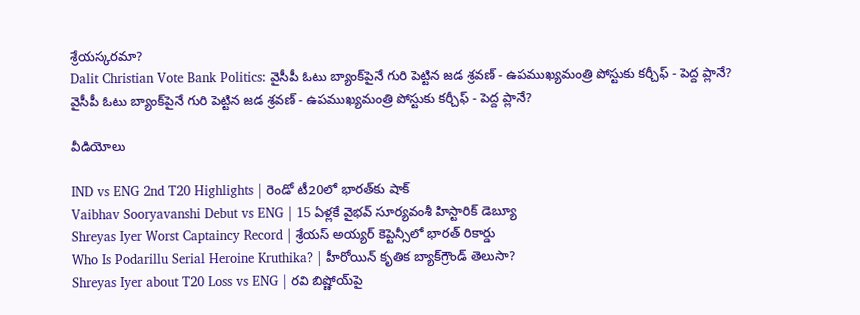శ్రేయస్కరమా?
Dalit Christian Vote Bank Politics: వైసీపీ ఓటు బ్యాంక్‌పైనే గురి పెట్టిన జడ శ్రవణ్ - ఉపముఖ్యమంత్రి పోస్టుకు కర్చీఫ్ - పెద్ద ప్లానే?
వైసీపీ ఓటు బ్యాంక్‌పైనే గురి పెట్టిన జడ శ్రవణ్ - ఉపముఖ్యమంత్రి పోస్టుకు కర్చీఫ్ - పెద్ద ప్లానే?

వీడియోలు

IND vs ENG 2nd T20 Highlights | రెండో టీ20లో భారత్‌కు షాక్
Vaibhav Sooryavanshi Debut vs ENG | 15 ఏళ్లకే వైభవ్ సూర్యవంశీ హిస్టారిక్ డెబ్యూ
Shreyas Iyer Worst Captaincy Record | శ్రేయస్ అయ్యర్ కెప్టెన్సీలో భారత్ రికార్డు
Who Is Podarillu Serial Heroine Kruthika? | హీరోయిన్ కృతిక బ్యాక్‌గ్రౌండ్ తెలుసా?
Shreyas Iyer about T20 Loss vs ENG | రవి బిష్ణోయ్‌పై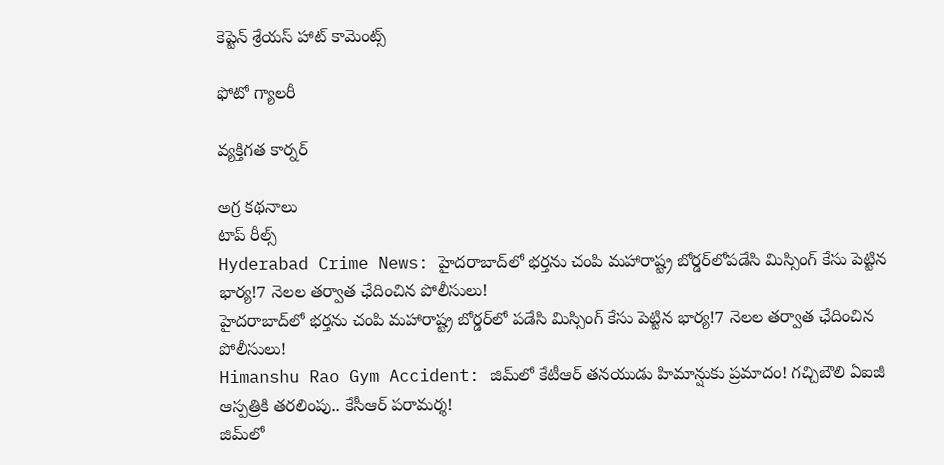కెప్టెన్ శ్రేయస్ హాట్ కామెంట్స్

ఫోటో గ్యాలరీ

వ్యక్తిగత కార్నర్

అగ్ర కథనాలు
టాప్ రీల్స్
Hyderabad Crime News: హైదరాబాద్‌లో భర్తను చంపి మహారాష్ట్ర బోర్డర్‌లోపడేసి మిస్సింగ్ కేసు పెట్టిన భార్య!7 నెలల తర్వాత ఛేదించిన పోలీసులు!
హైదరాబాద్‌లో భర్తను చంపి మహారాష్ట్ర బోర్డర్‌లో పడేసి మిస్సింగ్ కేసు పెట్టిన భార్య!7 నెలల తర్వాత ఛేదించిన పోలీసులు!
Himanshu Rao Gym Accident: జిమ్‌లో కేటీఆర్ తనయుడు హిమాన్షుకు ప్రమాదం! గచ్చిబౌలి ఏఐజీ ఆస్పత్రికి తరలింపు.. కేసీఆర్ పరామర్శ!
జిమ్‌లో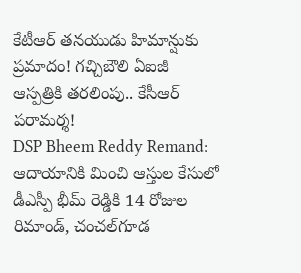కేటీఆర్ తనయుడు హిమాన్షుకు ప్రమాదం! గచ్చిబౌలి ఏఐజీ ఆస్పత్రికి తరలింపు.. కేసీఆర్ పరామర్శ!
DSP Bheem Reddy Remand: ఆదాయానికి మించి ఆస్తుల కేసులో డీఎస్పీ భీమ్ రెడ్డికి 14 రోజుల రిమాండ్‌, చంచల్‌గూడ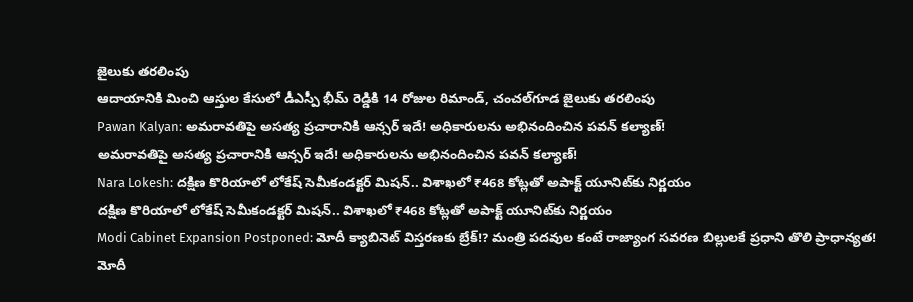జైలుకు తరలింపు
ఆదాయానికి మించి ఆస్తుల కేసులో డీఎస్పీ భీమ్ రెడ్డికి 14 రోజుల రిమాండ్‌, చంచల్‌గూడ జైలుకు తరలింపు
Pawan Kalyan: అమరావతిపై అసత్య ప్రచారానికి ఆన్సర్‌ ఇదే! అధికారులను అభినందించిన పవన్ కల్యాణ్!
అమరావతిపై అసత్య ప్రచారానికి ఆన్సర్‌ ఇదే! అధికారులను అభినందించిన పవన్ కల్యాణ్!
Nara Lokesh: దక్షిణ కొరియాలో లోకేష్ సెమీకండక్టర్ మిషన్.. విశాఖలో ₹468 కోట్లతో అపాక్ట్ యూనిట్‌కు నిర్ణయం
దక్షిణ కొరియాలో లోకేష్ సెమీకండక్టర్ మిషన్.. విశాఖలో ₹468 కోట్లతో అపాక్ట్ యూనిట్‌కు నిర్ణయం
Modi Cabinet Expansion Postponed: మోదీ క్యాబినెట్ విస్తరణకు బ్రేక్!? మంత్రి పదవుల కంటే రాజ్యాంగ సవరణ బిల్లులకే ప్రధాని తొలి ప్రాధాన్యత!
మోదీ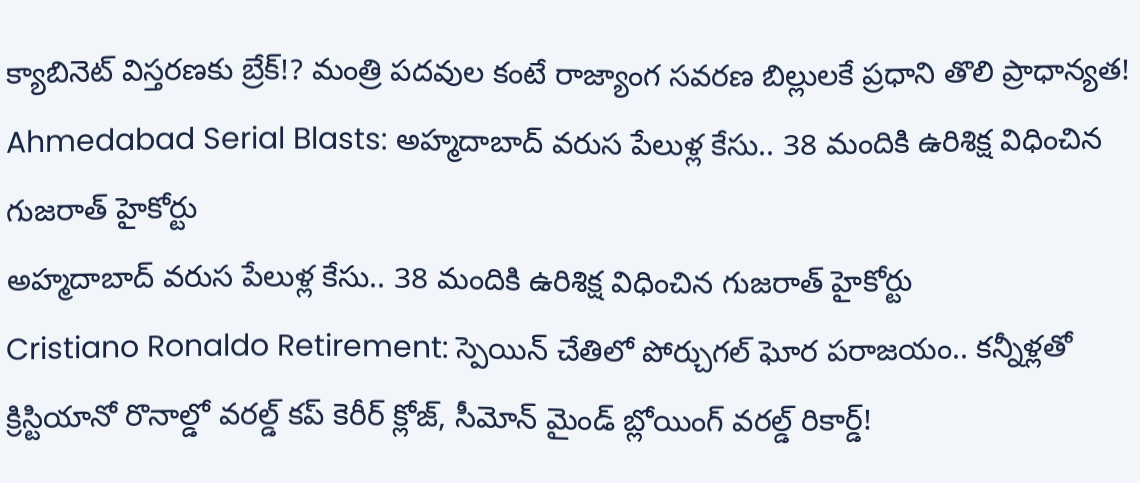క్యాబినెట్ విస్తరణకు బ్రేక్!? మంత్రి పదవుల కంటే రాజ్యాంగ సవరణ బిల్లులకే ప్రధాని తొలి ప్రాధాన్యత!
Ahmedabad Serial Blasts: అహ్మదాబాద్ వరుస పేలుళ్ల కేసు.. 38 మందికి ఉరిశిక్ష విధించిన గుజరాత్ హైకోర్టు
అహ్మదాబాద్ వరుస పేలుళ్ల కేసు.. 38 మందికి ఉరిశిక్ష విధించిన గుజరాత్ హైకోర్టు
Cristiano Ronaldo Retirement: స్పెయిన్ చేతిలో పోర్చుగల్ ఘోర పరాజయం.. కన్నీళ్లతో క్రిస్టియానో రొనాల్డో వరల్డ్ కప్ కెరీర్ క్లోజ్, సీమోన్ మైండ్ బ్లోయింగ్ వరల్డ్ రికార్డ్!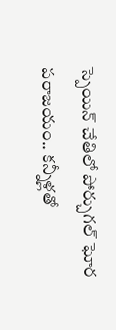స్పెయిన్ చేతిలో పోర్చుగల్ ఘోర పరాజయం.. కన్నీళ్లతో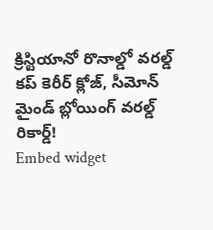క్రిస్టియానో రొనాల్డో వరల్డ్ కప్ కెరీర్ క్లోజ్, సీమోన్ మైండ్ బ్లోయింగ్ వరల్డ్ రికార్డ్!
Embed widget